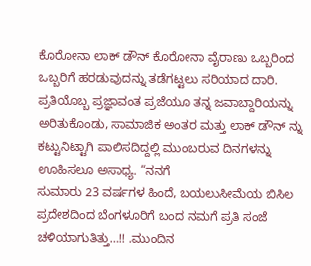ಕೊರೋನಾ ಲಾಕ್ ಡೌನ್ ಕೊರೋನಾ ವೈರಾಣು ಒಬ್ಬರಿಂದ ಒಬ್ಬರಿಗೆ ಹರಡುವುದನ್ನು ತಡೆಗಟ್ಟಲು ಸರಿಯಾದ ದಾರಿ. ಪ್ರತಿಯೊಬ್ಬ ಪ್ರಜ್ಞಾವಂತ ಪ್ರಜೆಯೂ ತನ್ನ ಜವಾಬ್ದಾರಿಯನ್ನು ಅರಿತುಕೊಂಡು, ಸಾಮಾಜಿಕ ಅಂತರ ಮತ್ತು ಲಾಕ್ ಡೌನ್ ನ್ನು ಕಟ್ಟುನಿಟ್ಟಾಗಿ ಪಾಲಿಸದಿದ್ದಲ್ಲಿ ಮುಂಬರುವ ದಿನಗಳನ್ನು ಊಹಿಸಲೂ ಅಸಾಧ್ಯ. “ನನಗೆ
ಸುಮಾರು 23 ವರ್ಷಗಳ ಹಿಂದೆ, ಬಯಲುಸೀಮೆಯ ಬಿಸಿಲ ಪ್ರದೇಶದಿಂದ ಬೆಂಗಳೂರಿಗೆ ಬಂದ ನಮಗೆ ಪ್ರತಿ ಸಂಜೆ ಚಳಿಯಾಗುತಿತ್ತು…!! .ಮುಂದಿನ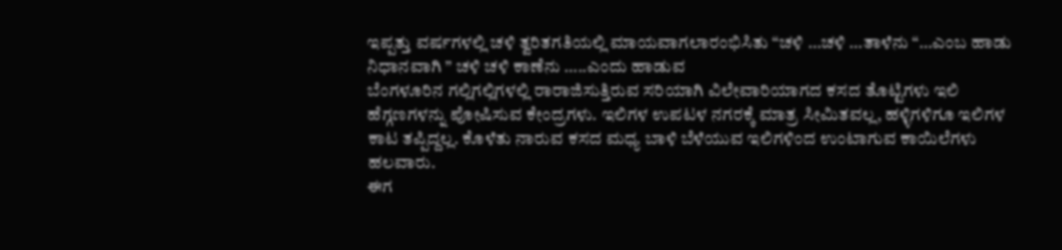ಇಪ್ಪತ್ತು ವರ್ಷಗಳಲ್ಲಿ ಚಳಿ ತ್ವರಿತಗತಿಯಲ್ಲಿ ಮಾಯವಾಗಲಾರಂಭಿಸಿತು “ಚಳಿ …ಚಳಿ …ತಾಳೆನು “…ಎಂಬ ಹಾಡು ನಿಧಾನವಾಗಿ ” ಚಳಿ ಚಳಿ ಕಾಣೆನು …..ಎಂದು ಹಾಡುವ
ಬೆಂಗಳೂರಿನ ಗಲ್ಲಿಗಲ್ಲಿಗಳಲ್ಲಿ ರಾರಾಜಿಸುತ್ತಿರುವ ಸರಿಯಾಗಿ ವಿಲೇವಾರಿಯಾಗದ ಕಸದ ತೊಟ್ಟಿಗಳು ಇಲಿ ಹೆಗ್ಗಣಗಳನ್ನು ಪೋಷಿಸುವ ಕೇಂದ್ರಗಳು. ಇಲಿಗಳ ಉಪಟಳ ನಗರಕ್ಕೆ ಮಾತ್ರ ಸೀಮಿತವಲ್ಲ, ಹಳ್ಳಿಗಳಿಗೂ ಇಲಿಗಳ ಕಾಟ ತಪ್ಪಿದ್ದಲ್ಲ. ಕೊಳೆತು ನಾರುವ ಕಸದ ಮಧ್ಯ ಬಾಳಿ ಬೆಳೆಯುವ ಇಲಿಗಳಿಂದ ಉಂಟಾಗುವ ಕಾಯಿಲೆಗಳು ಹಲವಾರು.
ಈಗ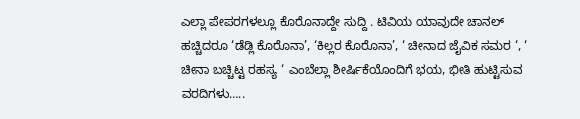ಎಲ್ಲಾ ಪೇಪರಗಳಲ್ಲೂ ಕೊರೊನಾದ್ದೇ ಸುದ್ದಿ . ಟಿವಿಯ ಯಾವುದೇ ಚಾನಲ್ ಹಚ್ಚಿದರೂ ‘ಡೆಡ್ಲಿ ಕೊರೊನಾ’, ‘ಕಿಲ್ಲರ ಕೊರೊನಾ’, ‘ ಚೀನಾದ ಜೈವಿಕ ಸಮರ ‘, ‘ ಚೀನಾ ಬಚ್ಚಿಟ್ಟ ರಹಸ್ಯ ‘ ಎಂಬೆಲ್ಲಾ ಶೀರ್ಷಿಕೆಯೊಂದಿಗೆ ಭಯ, ಭೀತಿ ಹುಟ್ಟಿಸುವ ವರದಿಗಳು…..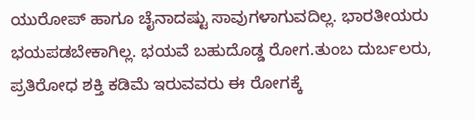ಯುರೋಪ್ ಹಾಗೂ ಚೈನಾದಷ್ಟು ಸಾವುಗಳಾಗುವದಿಲ್ಲ. ಭಾರತೀಯರು ಭಯಪಡಬೇಕಾಗಿಲ್ಲ. ಭಯವೆ ಬಹುದೊಡ್ಡ ರೋಗ.ತುಂಬ ದುರ್ಬಲರು, ಪ್ರತಿರೋಧ ಶಕ್ತಿ ಕಡಿಮೆ ಇರುವವರು ಈ ರೋಗಕ್ಕೆ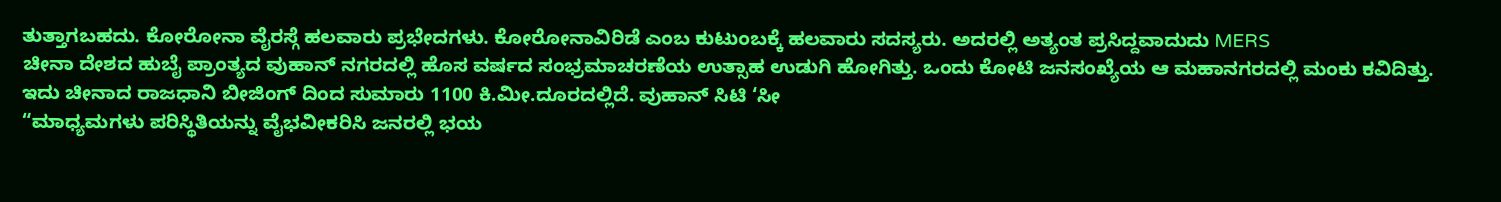ತುತ್ತಾಗಬಹದು. ಕೋರೋನಾ ವೈರಸ್ಗೆ ಹಲವಾರು ಪ್ರಭೇದಗಳು. ಕೋರೋನಾವಿರಿಡೆ ಎಂಬ ಕುಟುಂಬಕ್ಕೆ ಹಲವಾರು ಸದಸ್ಯರು. ಅದರಲ್ಲಿ ಅತ್ಯಂತ ಪ್ರಸಿದ್ದವಾದುದು MERS
ಚೀನಾ ದೇಶದ ಹುಬೈ ಪ್ರಾಂತ್ಯದ ವುಹಾನ್ ನಗರದಲ್ಲಿ ಹೊಸ ವರ್ಷದ ಸಂಭ್ರಮಾಚರಣೆಯ ಉತ್ಸಾಹ ಉಡುಗಿ ಹೋಗಿತ್ತು. ಒಂದು ಕೋಟಿ ಜನಸಂಖ್ಯೆಯ ಆ ಮಹಾನಗರದಲ್ಲಿ ಮಂಕು ಕವಿದಿತ್ತು. ಇದು ಚೀನಾದ ರಾಜಧಾನಿ ಬೀಜಿಂಗ್ ದಿಂದ ಸುಮಾರು 1100 ಕಿ.ಮೀ.ದೂರದಲ್ಲಿದೆ. ವುಹಾನ್ ಸಿಟಿ ‘ಸೀ
“ಮಾಧ್ಯಮಗಳು ಪರಿಸ್ಥಿತಿಯನ್ನು ವೈಭವೀಕರಿಸಿ ಜನರಲ್ಲಿ ಭಯ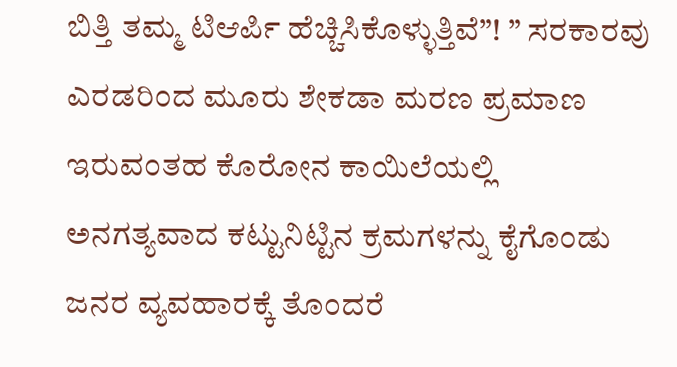ಬಿತ್ತಿ ತಮ್ಮ ಟಿಆರ್ಪಿ ಹೆಚ್ಚಿಸಿಕೊಳ್ಳುತ್ತಿವೆ”! ” ಸರಕಾರವು ಎರಡರಿಂದ ಮೂರು ಶೇಕಡಾ ಮರಣ ಪ್ರಮಾಣ ಇರುವಂತಹ ಕೊರೋನ ಕಾಯಿಲೆಯಲ್ಲಿ ಅನಗತ್ಯವಾದ ಕಟ್ಟುನಿಟ್ಟಿನ ಕ್ರಮಗಳನ್ನು ಕೈಗೊಂಡು ಜನರ ವ್ಯವಹಾರಕ್ಕೆ ತೊಂದರೆ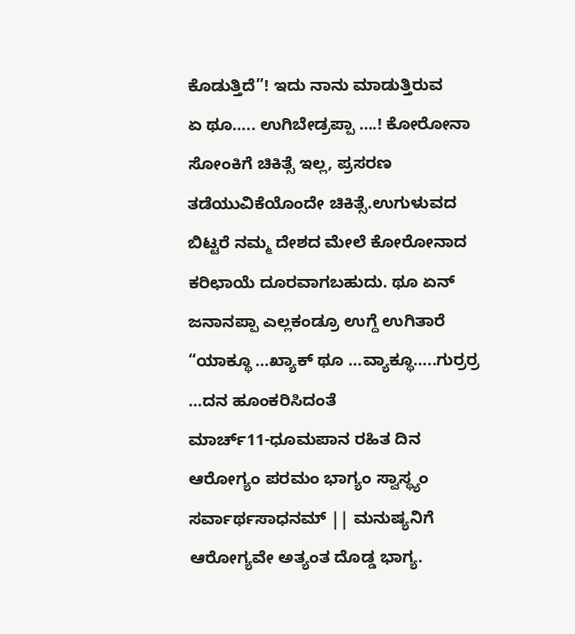ಕೊಡುತ್ತಿದೆ”! ಇದು ನಾನು ಮಾಡುತ್ತಿರುವ
ಏ ಥೂ….. ಉಗಿಬೇಡ್ರಪ್ಪಾ ….! ಕೋರೋನಾ ಸೋಂಕಿಗೆ ಚಿಕಿತ್ಸೆ ಇಲ್ಲ, ಪ್ರಸರಣ ತಡೆಯುವಿಕೆಯೊಂದೇ ಚಿಕಿತ್ಸೆ.ಉಗುಳುವದ ಬಿಟ್ಟರೆ ನಮ್ಮ ದೇಶದ ಮೇಲೆ ಕೋರೋನಾದ ಕರಿಛಾಯೆ ದೂರವಾಗಬಹುದು. ಥೂ ಏನ್ ಜನಾನಪ್ಪಾ ಎಲ್ಲಕಂಡ್ರೂ ಉಗ್ದೆ ಉಗಿತಾರೆ “ಯಾಕ್ಥೂ …ಖ್ಯಾಕ್ ಥೂ …ವ್ಯಾಕ್ಥೂ…..ಗುರ್ರರ್ರ …ದನ ಹೂಂಕರಿಸಿದಂತೆ
ಮಾರ್ಚ್11-ಧೂಮಪಾನ ರಹಿತ ದಿನ ಆರೋಗ್ಯಂ ಪರಮಂ ಭಾಗ್ಯಂ ಸ್ವಾಸ್ಥ್ಯಂ ಸರ್ವಾರ್ಥಸಾಧನಮ್ || ಮನುಷ್ಯನಿಗೆ ಆರೋಗ್ಯವೇ ಅತ್ಯಂತ ದೊಡ್ಡ ಭಾಗ್ಯ.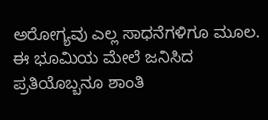ಅರೋಗ್ಯವು ಎಲ್ಲ ಸಾಧನೆಗಳಿಗೂ ಮೂಲ. ಈ ಭೂಮಿಯ ಮೇಲೆ ಜನಿಸಿದ ಪ್ರತಿಯೊಬ್ಬನೂ ಶಾಂತಿ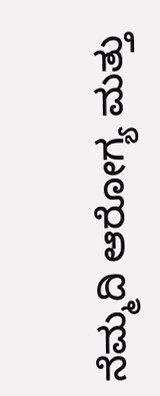ನೆಮ್ಮದಿ ಆರೋಗ್ಯ ಮತ್ತು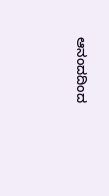ಆನಂದದಿಂದ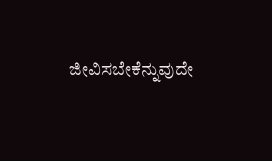ಜೀವಿಸಬೇಕೆನ್ನುವುದೇ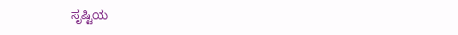ಸೃಷ್ಟಿಯ